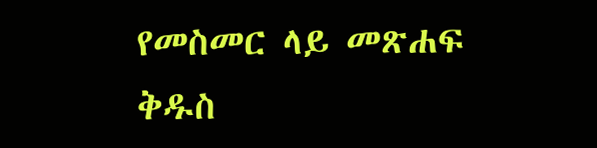የመስመር ላይ መጽሐፍ ቅዱስ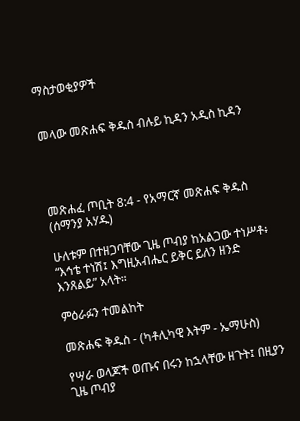ማስታወቂያዎች


መላው መጽሐፍ ቅዱስ ብሉይ ኪዳን አዲስ ኪዳን




መጽሐፈ ጦቢት 8:4 - የአማርኛ መጽሐፍ ቅዱስ (ሰማንያ አሃዱ)

ሁለቱም በተዘጋባቸው ጊዜ ጦብያ ከአልጋው ተነሥቶ፥ “እኅቴ ተነሽ፤ እግዚአብሔር ይቅር ይለን ዘንድ እንጸልይ” አላት።

ምዕራፉን ተመልከት

መጽሐፍ ቅዱስ - (ካቶሊካዊ እትም - ኤማሁስ)

የሣራ ወላጆች ወጡና በሩን ከኋላቸው ዘጉት፤ በዚያን ጊዜ ጦብያ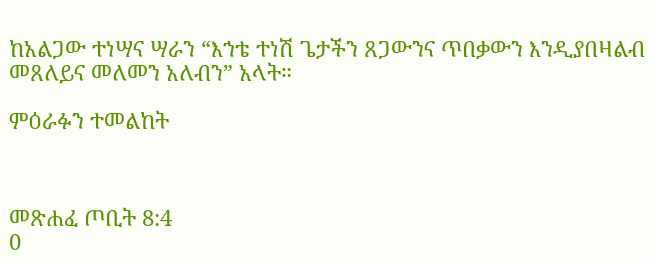ከአልጋው ተነሣና ሣራን “እኀቴ ተነሽ ጌታችን ጸጋውንና ጥበቃውን እንዲያበዛልብ መጸለይና መለመን አለብን” አላት።

ምዕራፉን ተመልከት



መጽሐፈ ጦቢት 8:4
0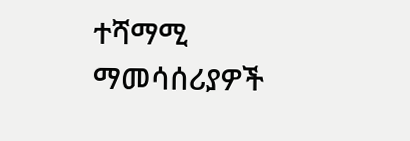ተሻማሚ ማመሳሰሪያዎች